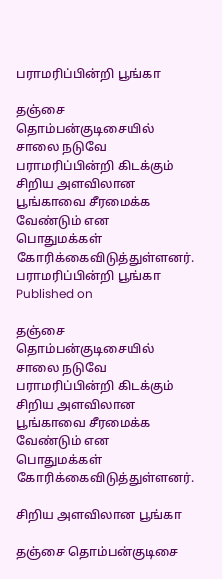பராமரிப்பின்றி பூங்கா

தஞ்சை தொம்பன்குடிசையில் சாலை நடுவே பராமரிப்பின்றி கிடக்கும் சிறிய அளவிலான பூங்காவை சீரமைக்க வேண்டும் என பொதுமக்கள் கோரிக்கைவிடுத்துள்ளனர்.
பராமரிப்பின்றி பூங்கா
Published on

தஞ்சை தொம்பன்குடிசையில் சாலை நடுவே பராமரிப்பின்றி கிடக்கும் சிறிய அளவிலான பூங்காவை சீரமைக்க வேண்டும் என பொதுமக்கள் கோரிக்கைவிடுத்துள்ளனர்.

சிறிய அளவிலான பூங்கா

தஞ்சை தொம்பன்குடிசை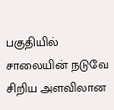பகுதியில் சாலையின் நடுவே சிறிய அளவிலான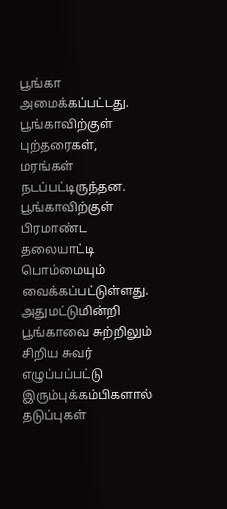பூங்கா அமைக்கப்பட்டது. பூங்காவிற்குள் புற்தரைகள், மரங்கள் நடப்பட்டிருந்தன. பூங்காவிற்குள் பிரமாண்ட தலையாட்டி பொம்மையும் வைக்கப்பட்டுள்ளது. அதுமட்டுமின்றி பூங்காவை சுற்றிலும் சிறிய சுவர் எழுப்பப்பட்டு இரும்புக்கம்பிகளால் தடுப்புகள்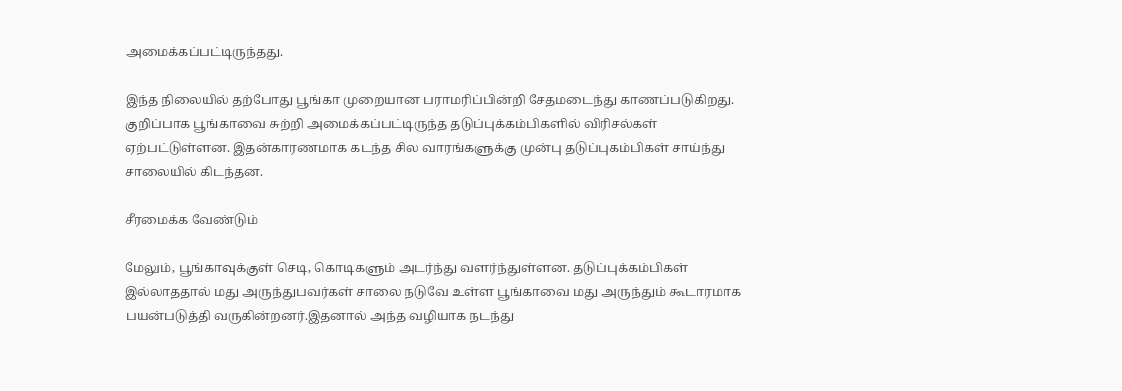அமைக்கப்பட்டிருந்தது.

இந்த நிலையில் தற்போது பூங்கா முறையான பராமரிப்பின்றி சேதமடைந்து காணப்படுகிறது. குறிப்பாக பூங்காவை சுற்றி அமைக்கப்பட்டிருந்த தடுப்புக்கம்பிகளில் விரிசல்கள் ஏற்பட்டுள்ளன. இதன்காரணமாக கடந்த சில வாரங்களுக்கு முன்பு தடுப்புகம்பிகள் சாய்ந்து சாலையில் கிடந்தன.

சீரமைக்க வேண்டும்

மேலும், பூங்காவுக்குள் செடி, கொடிகளும் அடர்ந்து வளர்ந்துள்ளன. தடுப்புக்கம்பிகள் இல்லாததால் மது அருந்துபவர்கள் சாலை நடுவே உள்ள பூங்காவை மது அருந்தும் கூடாரமாக பயன்படுத்தி வருகின்றனர்.இதனால் அந்த வழியாக நடந்து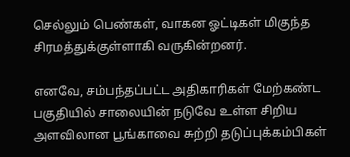செல்லும் பெண்கள், வாகன ஓட்டிகள் மிகுந்த சிரமத்துக்குள்ளாகி வருகின்றனர்.

எனவே, சம்பந்தப்பட்ட அதிகாரிகள் மேற்கண்ட பகுதியில் சாலையின் நடுவே உள்ள சிறிய அளவிலான பூங்காவை சுற்றி தடுப்புக்கம்பிகள்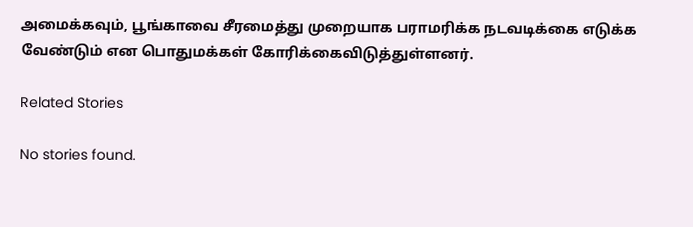அமைக்கவும், பூங்காவை சீரமைத்து முறையாக பராமரிக்க நடவடிக்கை எடுக்க வேண்டும் என பொதுமக்கள் கோரிக்கைவிடுத்துள்ளனர்.

Related Stories

No stories found.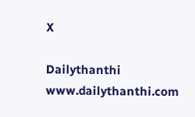X

Dailythanthi
www.dailythanthi.com